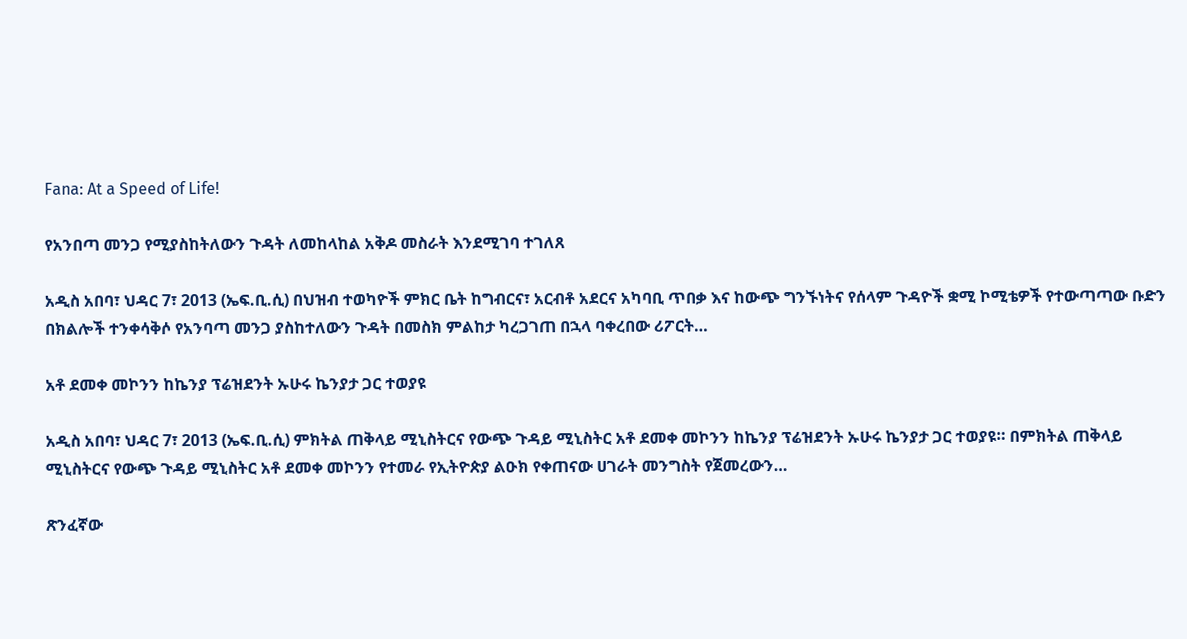Fana: At a Speed of Life!

የአንበጣ መንጋ የሚያስከትለውን ጉዳት ለመከላከል አቅዶ መስራት እንደሚገባ ተገለጸ

አዲስ አበባ፣ ህዳር 7፣ 2013 (ኤፍ.ቢ.ሲ) በህዝብ ተወካዮች ምክር ቤት ከግብርና፣ አርብቶ አደርና አካባቢ ጥበቃ እና ከውጭ ግንኙነትና የሰላም ጉዳዮች ቋሚ ኮሚቴዎች የተውጣጣው ቡድን በክልሎች ተንቀሳቅሶ የአንባጣ መንጋ ያስከተለውን ጉዳት በመስክ ምልከታ ካረጋገጠ በኋላ ባቀረበው ሪፖርት…

አቶ ደመቀ መኮንን ከኬንያ ፕሬዝደንት ኡሁሩ ኬንያታ ጋር ተወያዩ

አዲስ አበባ፣ ህዳር 7፣ 2013 (ኤፍ.ቢ.ሲ) ምክትል ጠቅላይ ሚኒስትርና የውጭ ጉዳይ ሚኒስትር አቶ ደመቀ መኮንን ከኬንያ ፕሬዝደንት ኡሁሩ ኬንያታ ጋር ተወያዩ። በምክትል ጠቅላይ ሚኒስትርና የውጭ ጉዳይ ሚኒስትር አቶ ደመቀ መኮንን የተመራ የኢትዮጵያ ልዑክ የቀጠናው ሀገራት መንግስት የጀመረውን…

ጽንፈኛው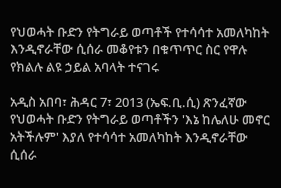የህወሓት ቡድን የትግራይ ወጣቶች የተሳሳተ አመለካከት እንዲኖራቸው ሲሰራ መቆየቱን በቁጥጥር ስር የዋሉ የክልሉ ልዩ ኃይል አባላት ተናገሩ

አዲስ አበባ፣ ሕዳር 7፣ 2013 (ኤፍ.ቢ.ሲ) ጽንፈኛው የህወሓት ቡድን የትግራይ ወጣቶችን 'እኔ ከሌለሁ መኖር አትችሉም' እያለ የተሳሳተ አመለካከት እንዲኖራቸው ሲሰራ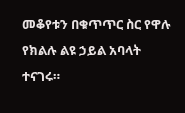መቆየቱን በቁጥጥር ስር የዋሉ የክልሉ ልዩ ኃይል አባላት ተናገሩ።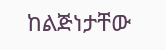ከልጅነታቸው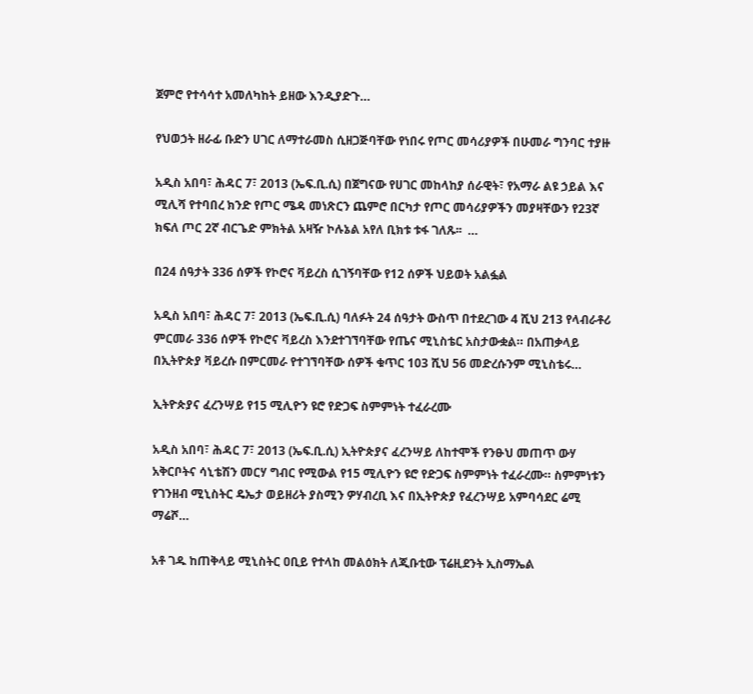ጀምሮ የተሳሳተ አመለካከት ይዘው እንዲያድጉ…

የህወኃት ዘራፊ ቡድን ሀገር ለማተራመስ ሲዘጋጅባቸው የነበሩ የጦር መሳሪያዎች በሁመራ ግንባር ተያዙ

አዲስ አበባ፣ ሕዳር 7፣ 2013 (ኤፍ.ቢ.ሲ) በጀግናው የሀገር መከላከያ ሰራዊት፣ የአማራ ልዩ ኃይል እና ሚሊሻ የተባበረ ክንድ የጦር ሜዳ መነጽርን ጨምሮ በርካታ የጦር መሳሪያዎችን መያዛቸውን የ23ኛ ክፍለ ጦር 2ኛ ብርጌድ ምክትል አዛዥ ኮሉኔል አየለ ቢክቱ ቱፋ ገለጹ፡፡  …

በ24 ሰዓታት 336 ሰዎች የኮሮና ቫይረስ ሲገኝባቸው የ12 ሰዎች ህይወት አልፏል

አዲስ አበባ፣ ሕዳር 7፣ 2013 (ኤፍ.ቢ.ሲ) ባለፉት 24 ሰዓታት ውስጥ በተደረገው 4 ሺህ 213 የላብራቶሪ ምርመራ 336 ሰዎች የኮሮና ቫይረስ እንደተገኘባቸው የጤና ሚኒስቴር አስታውቋል። በአጠቃላይ በኢትዮጵያ ቫይረሱ በምርመራ የተገኘባቸው ሰዎች ቁጥር 103 ሺህ 56 መድረሱንም ሚኒስቴሩ…

ኢትዮጵያና ፈረንሣይ የ15 ሚሊዮን ዩሮ የድጋፍ ስምምነት ተፈራረሙ

አዲስ አበባ፣ ሕዳር 7፣ 2013 (ኤፍ.ቢ.ሲ) ኢትዮጵያና ፈረንሣይ ለከተሞች የንፁህ መጠጥ ውሃ አቅርቦትና ሳኒቴሽን መርሃ ግብር የሚውል የ15 ሚሊዮን ዩሮ የድጋፍ ስምምነት ተፈራረሙ። ስምምነቱን የገንዘብ ሚኒስትር ዴኤታ ወይዘሪት ያስሚን ዎሃብረቢ እና በኢትዮጵያ የፈረንሣይ አምባሳደር ሬሚ ማሬሾ…

አቶ ገዱ ከጠቅላይ ሚኒስትር ዐቢይ የተላከ መልዕክት ለጂቡቲው ፕሬዚደንት ኢስማኤል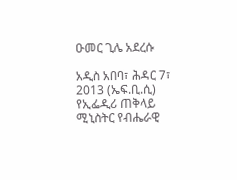ዑመር ጊሌ አደረሱ

አዲስ አበባ፣ ሕዳር 7፣ 2013 (ኤፍ.ቢ.ሲ) የኢፌዲሪ ጠቅላይ ሚኒስትር የብሔራዊ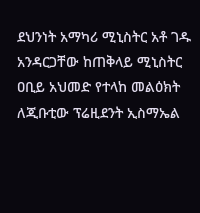ደህንነት አማካሪ ሚኒስትር አቶ ገዱ አንዳርጋቸው ከጠቅላይ ሚኒስትር ዐቢይ አህመድ የተላከ መልዕክት ለጂቡቲው ፕሬዚደንት ኢስማኤል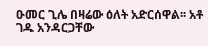ዑመር ጊሌ በዛሬው ዕለት አድርሰዋል፡፡ አቶ ገዱ አንዳርጋቸው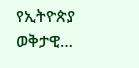የኢትዮጵያ ወቅታዊ…